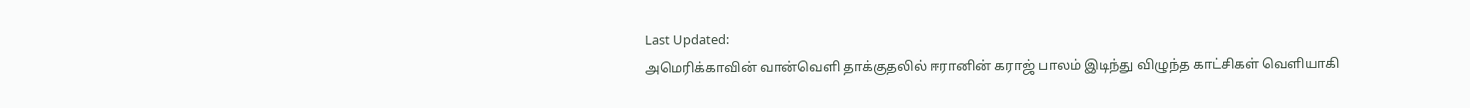Last Updated:
அமெரிக்காவின் வான்வெளி தாக்குதலில் ஈரானின் கராஜ் பாலம் இடிந்து விழுந்த காட்சிகள் வெளியாகி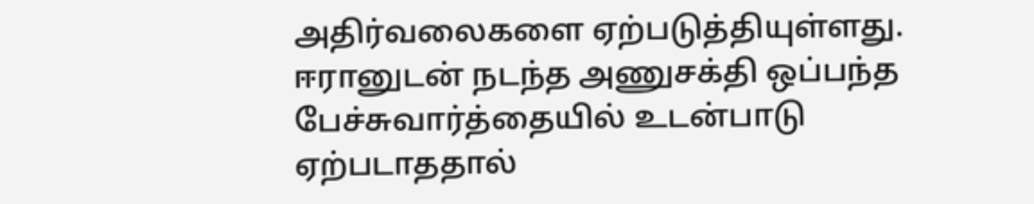அதிர்வலைகளை ஏற்படுத்தியுள்ளது.
ஈரானுடன் நடந்த அணுசக்தி ஒப்பந்த பேச்சுவார்த்தையில் உடன்பாடு ஏற்படாததால்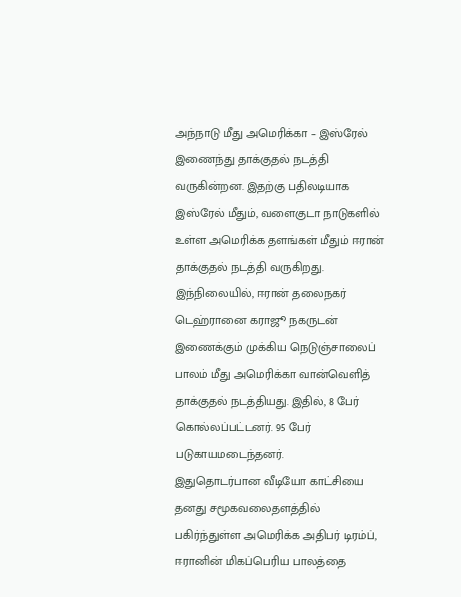அந்நாடு மீது அமெரிக்கா – இஸ்ரேல் இணைந்து தாக்குதல் நடத்தி வருகின்றன. இதற்கு பதிலடியாக இஸ்ரேல் மீதும், வளைகுடா நாடுகளில் உள்ள அமெரிக்க தளங்கள் மீதும் ஈரான் தாக்குதல் நடத்தி வருகிறது.
இந்நிலையில், ஈரான் தலைநகர் டெஹ்ரானை கராஜூ நகருடன் இணைக்கும் முக்கிய நெடுஞ்சாலைப் பாலம் மீது அமெரிக்கா வான்வெளித் தாக்குதல் நடத்தியது. இதில், 8 பேர் கொல்லப்பட்டனர். 95 பேர் படுகாயமடைந்தனர்.
இதுதொடர்பான வீடியோ காட்சியை தனது சமூகவலைதளத்தில் பகிர்ந்துள்ள அமெரிக்க அதிபர் டிரம்ப், ஈரானின் மிகப்பெரிய பாலத்தை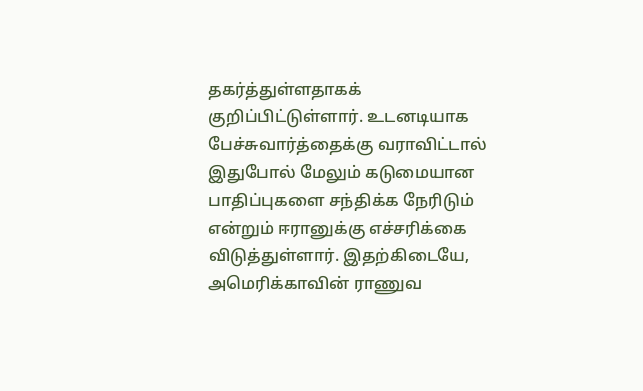தகர்த்துள்ளதாகக் குறிப்பிட்டுள்ளார். உடனடியாக பேச்சுவார்த்தைக்கு வராவிட்டால் இதுபோல் மேலும் கடுமையான பாதிப்புகளை சந்திக்க நேரிடும் என்றும் ஈரானுக்கு எச்சரிக்கை விடுத்துள்ளார். இதற்கிடையே, அமெரிக்காவின் ராணுவ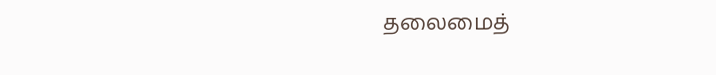தலைமைத்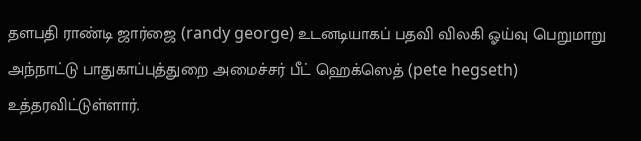தளபதி ராண்டி ஜார்ஜை (randy george) உடனடியாகப் பதவி விலகி ஓய்வு பெறுமாறு அந்நாட்டு பாதுகாப்புத்துறை அமைச்சர் பீட் ஹெக்ஸெத் (pete hegseth) உத்தரவிட்டுள்ளார்.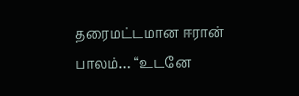தரைமட்டமான ஈரான் பாலம்… “உடனே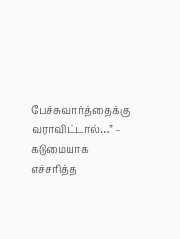பேச்சுவார்த்தைக்கு வராவிட்டால்…” – கடுமையாக எச்சரித்த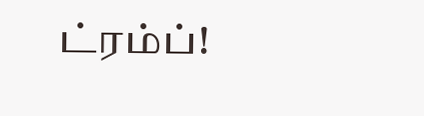ட்ரம்ப்!